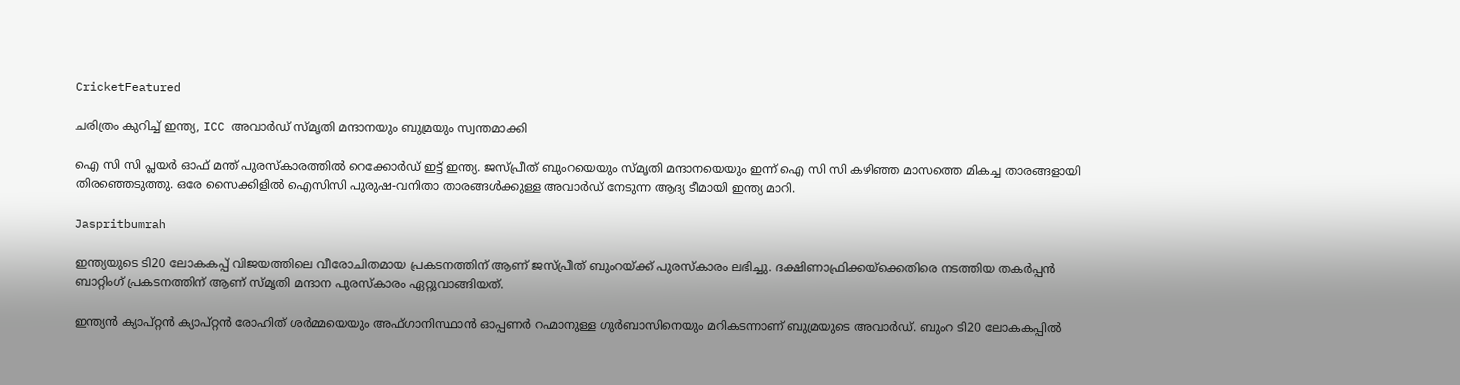CricketFeatured

ചരിത്രം കുറിച്ച് ഇന്ത്യ, ICC അവാർഡ് സ്മൃതി മന്ദാനയും ബുമ്രയും സ്വന്തമാക്കി

ഐ സി സി പ്ലയർ ഓഫ് മന്ത് പുരസ്കാരത്തിൽ റെക്കോർഡ് ഇട്ട് ഇന്ത്യ. ജസ്പ്രീത് ബുംറയെയും സ്മൃതി മന്ദാനയെയും ഇന്ന് ഐ സി സി കഴിഞ്ഞ മാസത്തെ മികച്ച താരങ്ങളായി തിരഞ്ഞെടുത്തു. ഒരേ സൈക്കിളിൽ ഐസിസി പുരുഷ-വനിതാ താരങ്ങൾക്കുള്ള അവാർഡ് നേടുന്ന ആദ്യ ടീമായി ഇന്ത്യ മാറി.

Jaspritbumrah

ഇന്ത്യയുടെ ടി20 ലോകകപ്പ് വിജയത്തിലെ വീരോചിതമായ പ്രകടനത്തിന് ആണ് ജസ്പ്രീത് ബുംറയ്ക്ക് പുരസ്കാരം ലഭിച്ചു. ദക്ഷിണാഫ്രിക്കയ്‌ക്കെതിരെ നടത്തിയ തകർപ്പൻ ബാറ്റിംഗ് പ്രകടനത്തിന് ആണ് സ്മൃതി മന്ദാന പുരസ്‌കാരം ഏറ്റുവാങ്ങിയത്.

ഇന്ത്യൻ ക്യാപ്റ്റൻ ക്യാപ്റ്റൻ രോഹിത് ശർമ്മയെയും അഫ്ഗാനിസ്ഥാൻ ഓപ്പണർ റഹ്മാനുള്ള ഗുർബാസിനെയും മറികടന്നാണ് ബുമ്രയുടെ അവാർഡ്. ബുംറ ടി20 ലോകകപ്പിൽ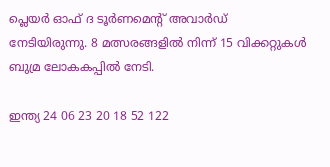പ്ലെയർ ഓഫ് ദ ടൂർണമെൻ്റ് അവാർഡ് നേടിയിരുന്നു. 8 മത്സരങ്ങളിൽ നിന്ന് 15 വിക്കറ്റുകൾ ബുമ്ര ലോകകപ്പിൽ നേടി.

ഇന്ത്യ 24 06 23 20 18 52 122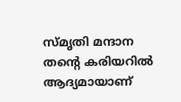സ്മൃതി മന്ദാന തൻ്റെ കരിയറിൽ ആദ്യമായാണ്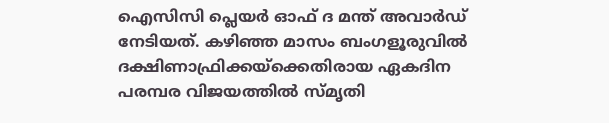ഐസിസി പ്ലെയർ ഓഫ് ദ മന്ത് അവാർഡ് നേടിയത്. കഴിഞ്ഞ മാസം ബംഗളൂരുവിൽ ദക്ഷിണാഫ്രിക്കയ്‌ക്കെതിരായ ഏകദിന പരമ്പര വിജയത്തിൽ സ്മൃതി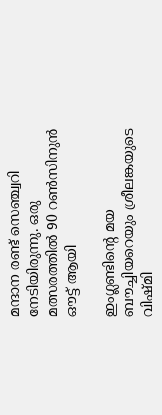മന്ദാന രണ്ട് സെഞ്ച്വറി നേടിയിരുന്നു. ഒരു മത്സരത്തിൽ 90 റൺസിനുൻ ഔട്ട് ആയി

ഇംഗ്ലണ്ടിൻ്റെ മയ ബൗച്ചിയറെയും ശ്രീലങ്കയുടെ വിഷ്മി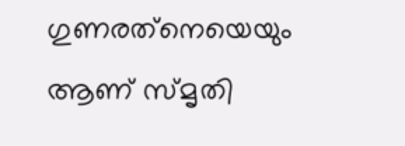ഗുണരത്‌നെയെയും ആണ് സ്മൃതി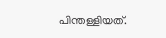പിന്തള്ളിയത്.